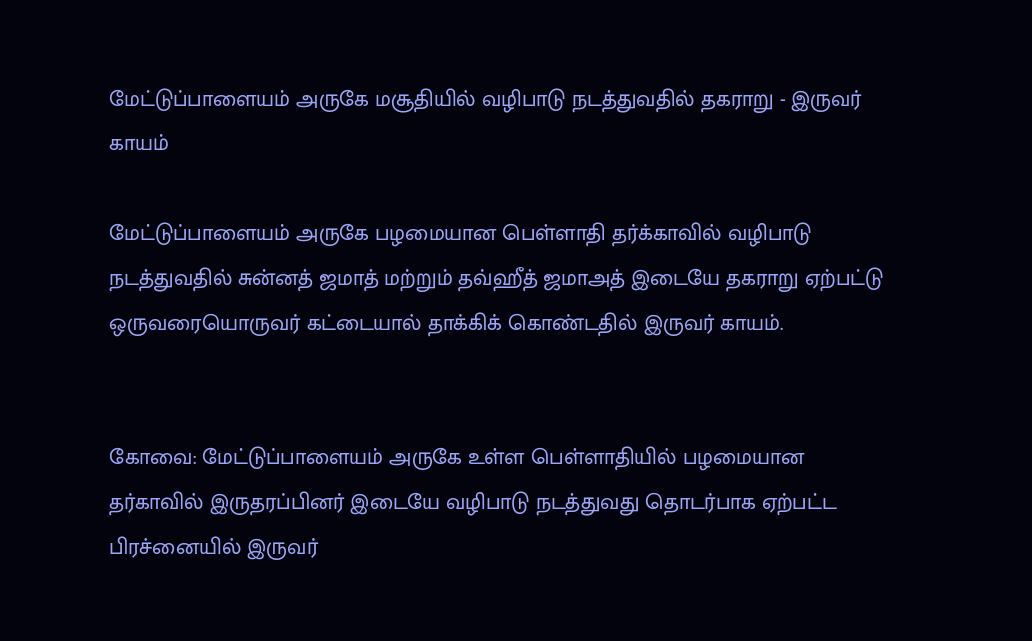மேட்டுப்பாளையம் அருகே மசூதியில் வழிபாடு நடத்துவதில் தகராறு - இருவர் காயம்

மேட்டுப்பாளையம் அருகே பழமையான பெள்ளாதி தர்க்காவில் வழிபாடு நடத்துவதில் சுன்னத் ஜமாத் மற்றும் தவ்ஹீத் ஜமாஅத் இடையே தகராறு ஏற்பட்டு ஒருவரையொருவர் கட்டையால் தாக்கிக் கொண்டதில் இருவர் காயம்.


கோவை: மேட்டுப்பாளையம் அருகே உள்ள பெள்ளாதியில் பழமையான தர்காவில் இருதரப்பினர் இடையே வழிபாடு நடத்துவது தொடர்பாக ஏற்பட்ட பிரச்னையில் இருவர்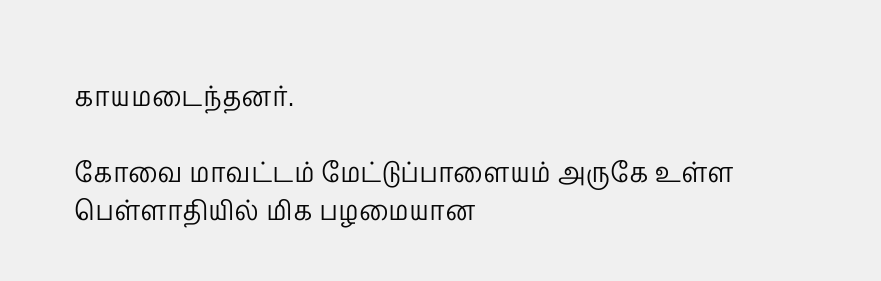காயமடைந்தனர்.

கோவை மாவட்டம் மேட்டுப்பாளையம் அருகே உள்ள பெள்ளாதியில் மிக பழமையான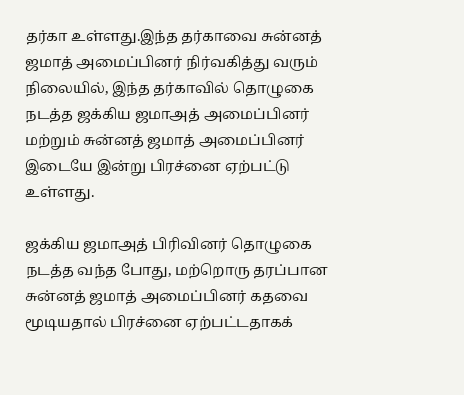தர்கா உள்ளது.இந்த தர்காவை சுன்னத் ஜமாத் அமைப்பினர் நிர்வகித்து வரும் நிலையில், இந்த தர்காவில் தொழுகை நடத்த ஜக்கிய ஜமாஅத் அமைப்பினர் மற்றும் சுன்னத் ஜமாத் அமைப்பினர் இடையே இன்று பிரச்னை ஏற்பட்டு உள்ளது.

ஜக்கிய ஜமாஅத் பிரிவினர் தொழுகை நடத்த வந்த போது, மற்றொரு தரப்பான சுன்னத் ஜமாத் அமைப்பினர் கதவை மூடியதால் பிரச்னை ஏற்பட்டதாகக்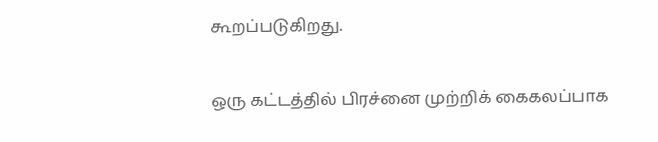கூறப்படுகிறது.

ஒரு கட்டத்தில் பிரச்னை முற்றிக் கைகலப்பாக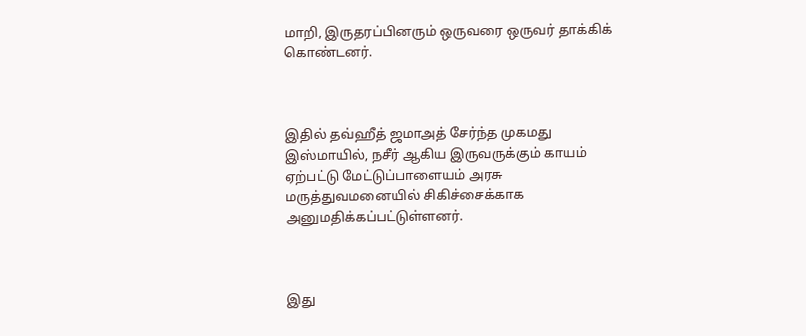மாறி, இருதரப்பினரும் ஒருவரை ஒருவர் தாக்கிக் கொண்டனர்.



இதில் தவ்ஹீத் ஜமாஅத் சேர்ந்த முகமது இஸ்மாயில், நசீர் ஆகிய இருவருக்கும் காயம் ஏற்பட்டு மேட்டுப்பாளையம் அரசு மருத்துவமனையில் சிகிச்சைக்காக அனுமதிக்கப்பட்டுள்ளனர்.



இது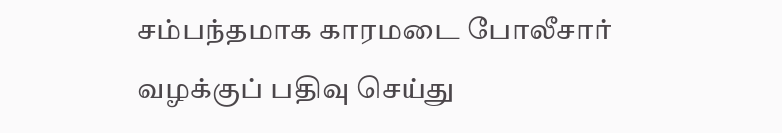சம்பந்தமாக காரமடை போலீசார் வழக்குப் பதிவு செய்து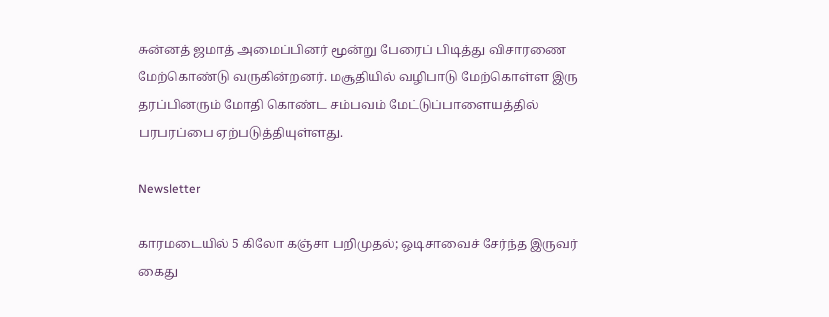சுன்னத் ஜமாத் அமைப்பினர் மூன்று பேரைப் பிடித்து விசாரணை மேற்கொண்டு வருகின்றனர். மசூதியில் வழிபாடு மேற்கொள்ள இரு தரப்பினரும் மோதி கொண்ட சம்பவம் மேட்டுப்பாளையத்தில் பரபரப்பை ஏற்படுத்தியுள்ளது.

Newsletter

காரமடையில் 5 கிலோ கஞ்சா பறிமுதல்; ஒடிசாவைச் சேர்ந்த இருவர் கைது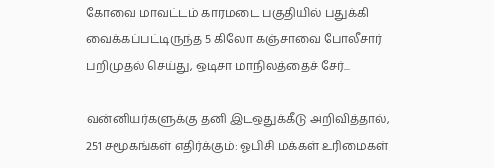கோவை மாவட்டம் காரமடை பகுதியில் பதுக்கி வைக்கப்பட்டிருந்த 5 கிலோ கஞ்சாவை போலீசார் பறிமுதல் செய்து, ஒடிசா மாநிலத்தைச் சேர்...

வன்னியர்களுக்கு தனி இடஒதுக்கீடு அறிவித்தால், 251 சமூகங்கள் எதிர்க்கும்: ஓபிசி மக்கள் உரிமைகள்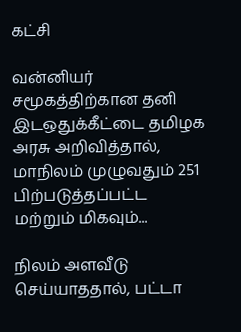கட்சி

வன்னியர் சமூகத்திற்கான தனி இடஒதுக்கீட்டை தமிழக அரசு அறிவித்தால், மாநிலம் முழுவதும் 251 பிற்படுத்தப்பட்ட மற்றும் மிகவும்...

நிலம் அளவீடு செய்யாததால், பட்டா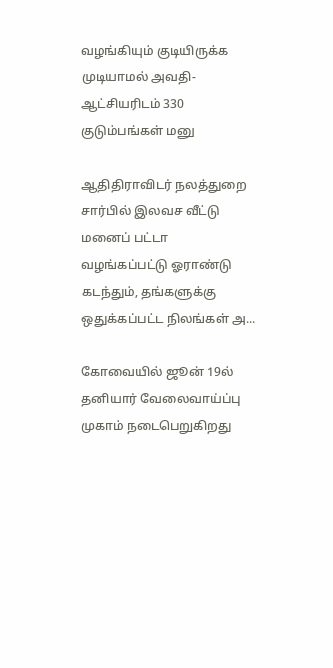வழங்கியும் குடியிருக்க முடியாமல் அவதி- ஆட்சியரிடம் 330 குடும்பங்கள் மனு

ஆதிதிராவிடர் நலத்துறை சார்பில் இலவச வீட்டு மனைப் பட்டா வழங்கப்பட்டு ஓராண்டு கடந்தும், தங்களுக்கு ஒதுக்கப்பட்ட நிலங்கள் அ...

கோவையில் ஜூன் 19ல் தனியார் வேலைவாய்ப்பு முகாம் நடைபெறுகிறது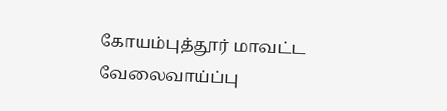கோயம்புத்தூர் மாவட்ட வேலைவாய்ப்பு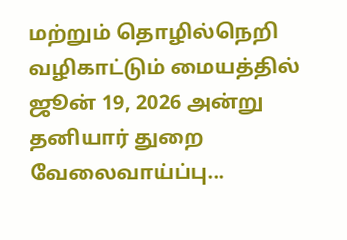மற்றும் தொழில்நெறி வழிகாட்டும் மையத்தில் ஜூன் 19, 2026 அன்று தனியார் துறை வேலைவாய்ப்பு...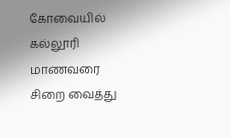கோவையில் கல்லூரி மாணவரை சிறை வைத்து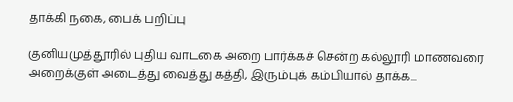தாக்கி நகை, பைக் பறிப்பு

குனியமுத்தூரில் புதிய வாடகை அறை பார்க்கச் சென்ற கல்லூரி மாணவரை அறைக்குள் அடைத்து வைத்து கத்தி, இரும்புக் கம்பியால் தாக்க...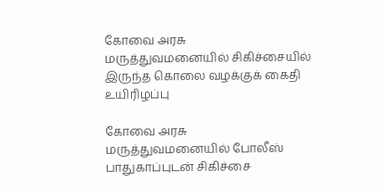கோவை அரசு மருத்துவமனையில் சிகிச்சையில் இருந்த கொலை வழக்குக் கைதி உயிரிழப்பு

கோவை அரசு மருத்துவமனையில் போலீஸ் பாதுகாப்புடன் சிகிச்சை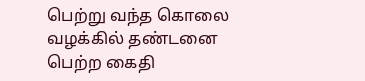பெற்று வந்த கொலை வழக்கில் தண்டனை பெற்ற கைதி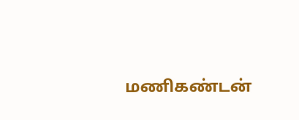மணிகண்டன்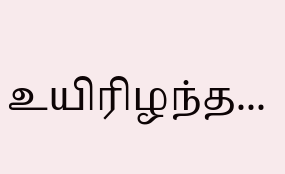உயிரிழந்த...